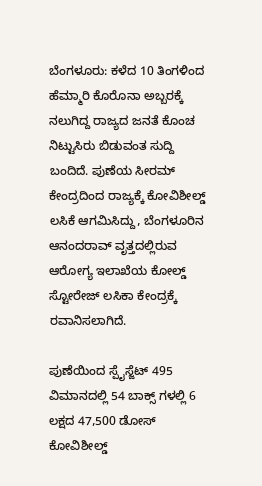ಬೆಂಗಳೂರು: ಕಳೆದ 10 ತಿಂಗಳಿಂದ ಹೆಮ್ಮಾರಿ ಕೊರೊನಾ ಅಬ್ಬರಕ್ಕೆ ನಲುಗಿದ್ದ ರಾಜ್ಯದ ಜನತೆ ಕೊಂಚ ನಿಟ್ಟುಸಿರು ಬಿಡುವಂತ ಸುದ್ದಿ ಬಂದಿದೆ. ಪುಣೆಯ ಸೀರಮ್ ಕೇಂದ್ರದಿಂದ ರಾಜ್ಯಕ್ಕೆ ಕೋವಿಶೀಲ್ಡ್ ಲಸಿಕೆ ಆಗಮಿಸಿದ್ದು, ಬೆಂಗಳೂರಿನ ಆನಂದರಾವ್ ವೃತ್ತದಲ್ಲಿರುವ ಆರೋಗ್ಯ ಇಲಾಖೆಯ ಕೋಲ್ಡ್ ಸ್ಟೋರೇಜ್ ಲಸಿಕಾ ಕೇಂದ್ರಕ್ಕೆ ರವಾನಿಸಲಾಗಿದೆ.

ಪುಣೆಯಿಂದ ಸ್ಪೈಸ್ಜೆಟ್ 495 ವಿಮಾನದಲ್ಲಿ 54 ಬಾಕ್ಸ್ ಗಳಲ್ಲಿ 6 ಲಕ್ಷದ 47,500 ಡೋಸ್ ಕೋವಿಶೀಲ್ಡ್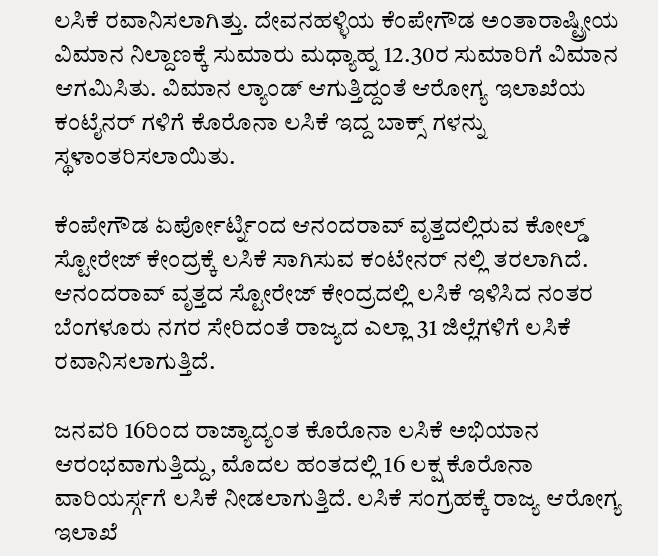ಲಸಿಕೆ ರವಾನಿಸಲಾಗಿತ್ತು. ದೇವನಹಳ್ಳಿಯ ಕೆಂಪೇಗೌಡ ಅಂತಾರಾಷ್ಟ್ರೀಯ ವಿಮಾನ ನಿಲ್ದಾಣಕ್ಕೆ ಸುಮಾರು ಮಧ್ಯಾಹ್ನ 12.30ರ ಸುಮಾರಿಗೆ ವಿಮಾನ ಆಗಮಿಸಿತು. ವಿಮಾನ ಲ್ಯಾಂಡ್ ಆಗುತ್ತಿದ್ದಂತೆ ಆರೋಗ್ಯ ಇಲಾಖೆಯ ಕಂಟೈನರ್ ಗಳಿಗೆ ಕೊರೊನಾ ಲಸಿಕೆ ಇದ್ದ ಬಾಕ್ಸ್ ಗಳನ್ನು ಸ್ಥಳಾಂತರಿಸಲಾಯಿತು.

ಕೆಂಪೇಗೌಡ ಏರ್ಪೋರ್ಟ್ನಿಂದ ಆನಂದರಾವ್ ವೃತ್ತದಲ್ಲಿರುವ ಕೋಲ್ಡ್ ಸ್ಟೋರೇಜ್ ಕೇಂದ್ರಕ್ಕೆ ಲಸಿಕೆ ಸಾಗಿಸುವ ಕಂಟೇನರ್ ನಲ್ಲಿ ತರಲಾಗಿದೆ. ಆನಂದರಾವ್ ವೃತ್ತದ ಸ್ಟೋರೇಜ್ ಕೇಂದ್ರದಲ್ಲಿ ಲಸಿಕೆ ಇಳಿಸಿದ ನಂತರ ಬೆಂಗಳೂರು ನಗರ ಸೇರಿದಂತೆ ರಾಜ್ಯದ ಎಲ್ಲಾ 31 ಜಿಲ್ಲೆಗಳಿಗೆ ಲಸಿಕೆ ರವಾನಿಸಲಾಗುತ್ತಿದೆ.

ಜನವರಿ 16ರಿಂದ ರಾಜ್ಯಾದ್ಯಂತ ಕೊರೊನಾ ಲಸಿಕೆ ಅಭಿಯಾನ ಆರಂಭವಾಗುತ್ತಿದ್ದು, ಮೊದಲ ಹಂತದಲ್ಲಿ 16 ಲಕ್ಷ ಕೊರೊನಾ ವಾರಿಯರ್ಸ್ಗಗೆ ಲಸಿಕೆ ನೀಡಲಾಗುತ್ತಿದೆ. ಲಸಿಕೆ ಸಂಗ್ರಹಕ್ಕೆ ರಾಜ್ಯ ಆರೋಗ್ಯ ಇಲಾಖೆ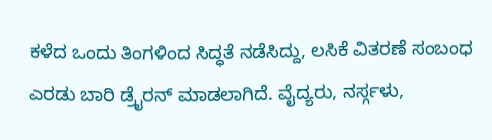ಕಳೆದ ಒಂದು ತಿಂಗಳಿಂದ ಸಿದ್ಧತೆ ನಡೆಸಿದ್ದು, ಲಸಿಕೆ ವಿತರಣೆ ಸಂಬಂಧ ಎರಡು ಬಾರಿ ಡ್ರೈರನ್ ಮಾಡಲಾಗಿದೆ. ವೈದ್ಯರು, ನರ್ಸ್ಗಳು,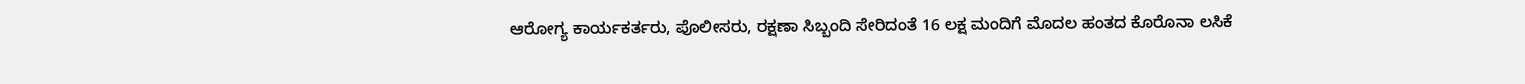ಆರೋಗ್ಯ ಕಾರ್ಯಕರ್ತರು, ಪೊಲೀಸರು, ರಕ್ಷಣಾ ಸಿಬ್ಬಂದಿ ಸೇರಿದಂತೆ 16 ಲಕ್ಷ ಮಂದಿಗೆ ಮೊದಲ ಹಂತದ ಕೊರೊನಾ ಲಸಿಕೆ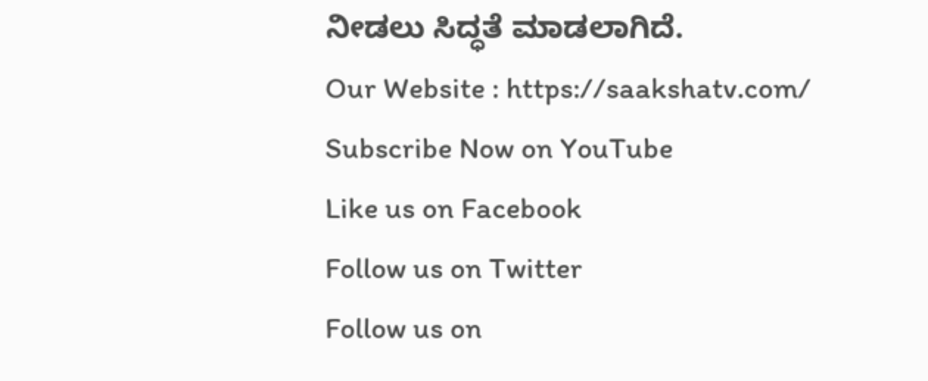ನೀಡಲು ಸಿದ್ಧತೆ ಮಾಡಲಾಗಿದೆ.
Our Website : https://saakshatv.com/
Subscribe Now on YouTube
Like us on Facebook
Follow us on Twitter
Follow us on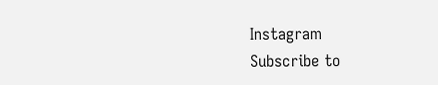Instagram
Subscribe to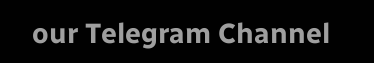our Telegram Channel